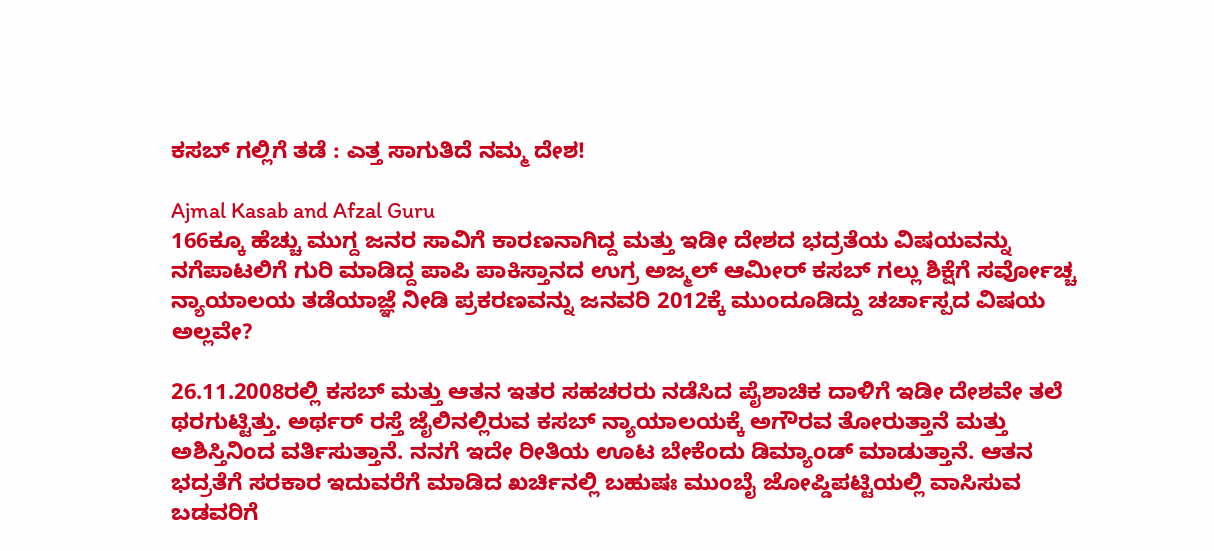ಕಸಬ್ ಗಲ್ಲಿಗೆ ತಡೆ : ಎತ್ತ ಸಾಗುತಿದೆ ನಮ್ಮ ದೇಶ!

Ajmal Kasab and Afzal Guru
166ಕ್ಕೂ ಹೆಚ್ಚು ಮುಗ್ದ ಜನರ ಸಾವಿಗೆ ಕಾರಣನಾಗಿದ್ದ ಮತ್ತು ಇಡೀ ದೇಶದ ಭದ್ರತೆಯ ವಿಷಯವನ್ನು ನಗೆಪಾಟಲಿಗೆ ಗುರಿ ಮಾಡಿದ್ದ ಪಾಪಿ ಪಾಕಿಸ್ತಾನದ ಉಗ್ರ ಅಜ್ಮಲ್ ಆಮೀರ್ ಕಸಬ್ ಗಲ್ಲು ಶಿಕ್ಷೆಗೆ ಸರ್ವೋಚ್ಚ ನ್ಯಾಯಾಲಯ ತಡೆಯಾಜ್ಞೆ ನೀಡಿ ಪ್ರಕರಣವನ್ನು ಜನವರಿ 2012ಕ್ಕೆ ಮುಂದೂಡಿದ್ದು ಚರ್ಚಾಸ್ಪದ ವಿಷಯ ಅಲ್ಲವೇ?

26.11.2008ರಲ್ಲಿ ಕಸಬ್ ಮತ್ತು ಆತನ ಇತರ ಸಹಚರರು ನಡೆಸಿದ ಪೈಶಾಚಿಕ ದಾಳಿಗೆ ಇಡೀ ದೇಶವೇ ತಲೆ ಥರಗುಟ್ಟಿತ್ತು. ಅರ್ಥರ್ ರಸ್ತೆ ಜೈಲಿನಲ್ಲಿರುವ ಕಸಬ್ ನ್ಯಾಯಾಲಯಕ್ಕೆ ಅಗೌರವ ತೋರುತ್ತಾನೆ ಮತ್ತು ಅಶಿಸ್ತಿನಿಂದ ವರ್ತಿಸುತ್ತಾನೆ. ನನಗೆ ಇದೇ ರೀತಿಯ ಊಟ ಬೇಕೆಂದು ಡಿಮ್ಯಾಂಡ್ ಮಾಡುತ್ತಾನೆ. ಆತನ ಭದ್ರತೆಗೆ ಸರಕಾರ ಇದುವರೆಗೆ ಮಾಡಿದ ಖರ್ಚಿನಲ್ಲಿ ಬಹುಷಃ ಮುಂಬೈ ಜೋಪ್ಡಿಪಟ್ಟಿಯಲ್ಲಿ ವಾಸಿಸುವ ಬಡವರಿಗೆ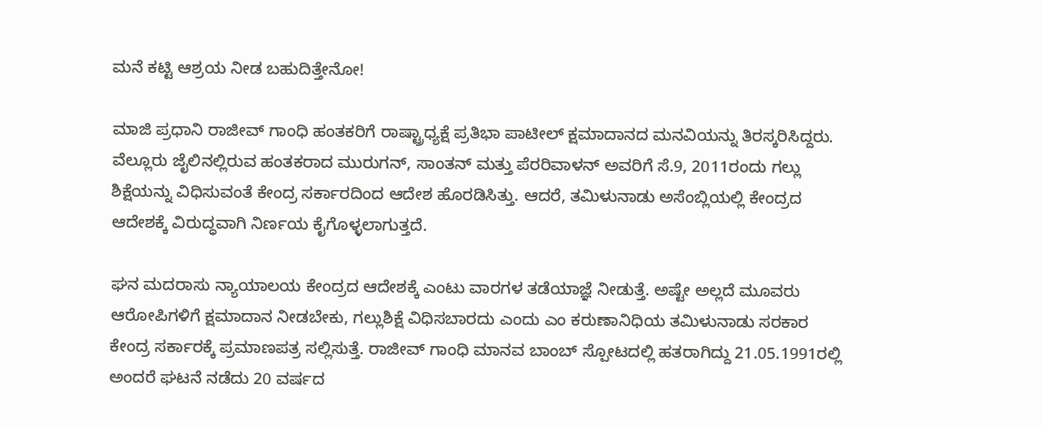ಮನೆ ಕಟ್ಟಿ ಆಶ್ರಯ ನೀಡ ಬಹುದಿತ್ತೇನೋ!

ಮಾಜಿ ಪ್ರಧಾನಿ ರಾಜೀವ್ ಗಾಂಧಿ ಹಂತಕರಿಗೆ ರಾಷ್ಟ್ರಾಧ್ಯಕ್ಷೆ ಪ್ರತಿಭಾ ಪಾಟೀಲ್ ಕ್ಷಮಾದಾನದ ಮನವಿಯನ್ನು ತಿರಸ್ಕರಿಸಿದ್ದರು. ವೆಲ್ಲೂರು ಜೈಲಿನಲ್ಲಿರುವ ಹಂತಕರಾದ ಮುರುಗನ್, ಸಾಂತನ್ ಮತ್ತು ಪೆರರಿವಾಳನ್ ಅವರಿಗೆ ಸೆ.9, 2011ರಂದು ಗಲ್ಲು ಶಿಕ್ಷೆಯನ್ನು ವಿಧಿಸುವಂತೆ ಕೇಂದ್ರ ಸರ್ಕಾರದಿಂದ ಆದೇಶ ಹೊರಡಿಸಿತ್ತು. ಆದರೆ, ತಮಿಳುನಾಡು ಅಸೆಂಬ್ಲಿಯಲ್ಲಿ ಕೇಂದ್ರದ ಆದೇಶಕ್ಕೆ ವಿರುದ್ಧವಾಗಿ ನಿರ್ಣಯ ಕೈಗೊಳ್ಳಲಾಗುತ್ತದೆ.

ಘನ ಮದರಾಸು ನ್ಯಾಯಾಲಯ ಕೇಂದ್ರದ ಆದೇಶಕ್ಕೆ ಎಂಟು ವಾರಗಳ ತಡೆಯಾಜ್ಞೆ ನೀಡುತ್ತೆ. ಅಷ್ಟೇ ಅಲ್ಲದೆ ಮೂವರು ಆರೋಪಿಗಳಿಗೆ ಕ್ಷಮಾದಾನ ನೀಡಬೇಕು, ಗಲ್ಲುಶಿಕ್ಷೆ ವಿಧಿಸಬಾರದು ಎಂದು ಎಂ ಕರುಣಾನಿಧಿಯ ತಮಿಳುನಾಡು ಸರಕಾರ ಕೇಂದ್ರ ಸರ್ಕಾರಕ್ಕೆ ಪ್ರಮಾಣಪತ್ರ ಸಲ್ಲಿಸುತ್ತೆ. ರಾಜೀವ್ ಗಾಂಧಿ ಮಾನವ ಬಾಂಬ್ ಸ್ಪೋಟದಲ್ಲಿ ಹತರಾಗಿದ್ದು 21.05.1991ರಲ್ಲಿ ಅಂದರೆ ಘಟನೆ ನಡೆದು 20 ವರ್ಷದ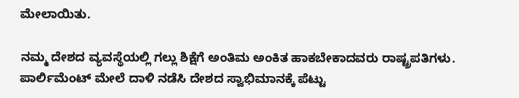ಮೇಲಾಯಿತು.

ನಮ್ಮ ದೇಶದ ವ್ಯವಸ್ಥೆಯಲ್ಲಿ ಗಲ್ಲು ಶಿಕ್ಷೆಗೆ ಅಂತಿಮ ಅಂಕಿತ ಹಾಕಬೇಕಾದವರು ರಾಷ್ಟ್ರಪತಿಗಳು. ಪಾರ್ಲಿಮೆಂಟ್ ಮೇಲೆ ದಾಳಿ ನಡೆಸಿ ದೇಶದ ಸ್ವಾಭಿಮಾನಕ್ಕೆ ಪೆಟ್ಟು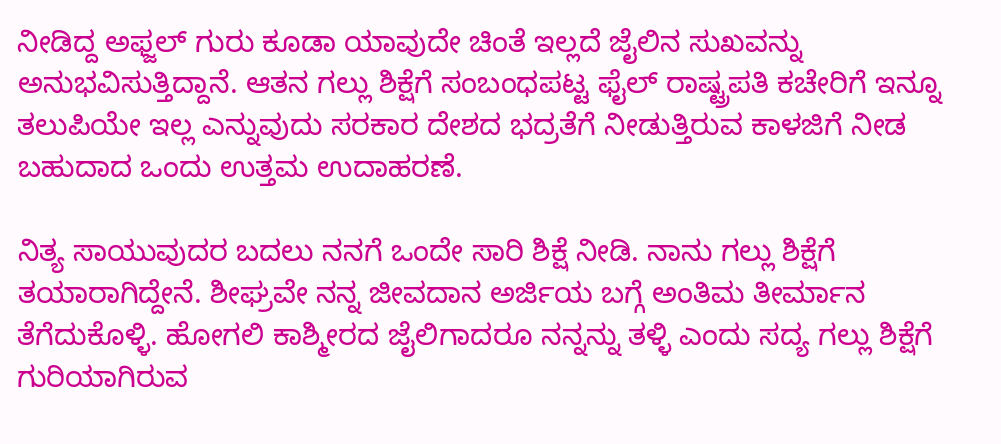ನೀಡಿದ್ದ ಅಫ್ಜಲ್ ಗುರು ಕೂಡಾ ಯಾವುದೇ ಚಿಂತೆ ಇಲ್ಲದೆ ಜೈಲಿನ ಸುಖವನ್ನು ಅನುಭವಿಸುತ್ತಿದ್ದಾನೆ. ಆತನ ಗಲ್ಲು ಶಿಕ್ಷೆಗೆ ಸಂಬಂಧಪಟ್ಟ ಫೈಲ್ ರಾಷ್ಟ್ರಪತಿ ಕಚೇರಿಗೆ ಇನ್ನೂ ತಲುಪಿಯೇ ಇಲ್ಲ ಎನ್ನುವುದು ಸರಕಾರ ದೇಶದ ಭದ್ರತೆಗೆ ನೀಡುತ್ತಿರುವ ಕಾಳಜಿಗೆ ನೀಡ ಬಹುದಾದ ಒಂದು ಉತ್ತಮ ಉದಾಹರಣೆ.

ನಿತ್ಯ ಸಾಯುವುದರ ಬದಲು ನನಗೆ ಒಂದೇ ಸಾರಿ ಶಿಕ್ಷೆ ನೀಡಿ. ನಾನು ಗಲ್ಲು ಶಿಕ್ಷೆಗೆ ತಯಾರಾಗಿದ್ದೇನೆ. ಶೀಘ್ರವೇ ನನ್ನ ಜೀವದಾನ ಅರ್ಜಿಯ ಬಗ್ಗೆ ಅಂತಿಮ ತೀರ್ಮಾನ ತೆಗೆದುಕೊಳ್ಳಿ. ಹೋಗಲಿ ಕಾಶ್ಮೀರದ ಜೈಲಿಗಾದರೂ ನನ್ನನ್ನು ತಳ್ಳಿ ಎಂದು ಸದ್ಯ ಗಲ್ಲು ಶಿಕ್ಷೆಗೆ ಗುರಿಯಾಗಿರುವ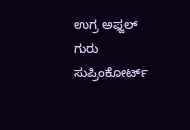ಉಗ್ರ ಅಫ್ಜಲ್ ಗುರು ಸುಪ್ರಿಂಕೋರ್ಟ್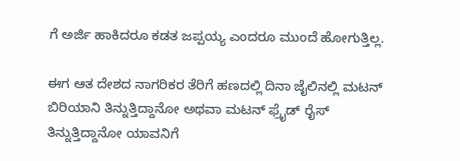ಗೆ ಅರ್ಜಿ ಹಾಕಿದರೂ ಕಡತ ಜಪ್ಪಯ್ಯ ಎಂದರೂ ಮುಂದೆ ಹೋಗುತ್ತಿಲ್ಲ.

ಈಗ ಆತ ದೇಶದ ನಾಗರಿಕರ ತೆರಿಗೆ ಹಣದಲ್ಲಿ ದಿನಾ ಜೈಲಿನಲ್ಲಿ ಮಟನ್ ಬಿರಿಯಾನಿ ತಿನ್ನುತ್ತಿದ್ದಾನೋ ಅಥವಾ ಮಟನ್ ಫ್ರೈಡ್ ರೈಸ್ ತಿನ್ನುತ್ತಿದ್ದಾನೋ ಯಾವನಿಗೆ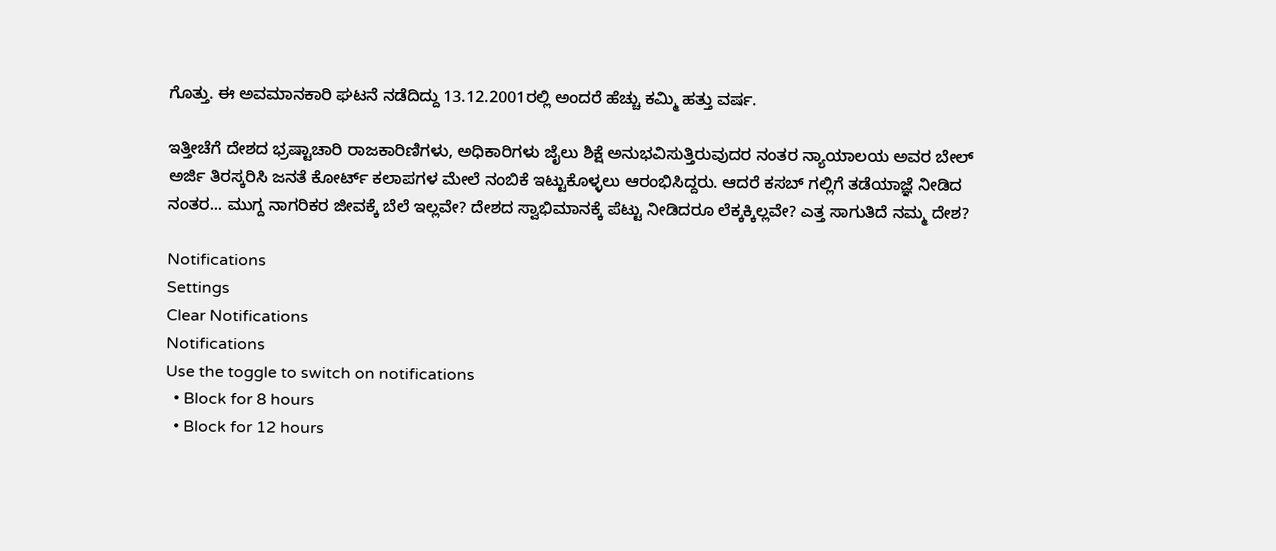ಗೊತ್ತು. ಈ ಅವಮಾನಕಾರಿ ಘಟನೆ ನಡೆದಿದ್ದು 13.12.2001ರಲ್ಲಿ ಅಂದರೆ ಹೆಚ್ಚು ಕಮ್ಮಿ ಹತ್ತು ವರ್ಷ.

ಇತ್ತೀಚೆಗೆ ದೇಶದ ಭ್ರಷ್ಟಾಚಾರಿ ರಾಜಕಾರಿಣಿಗಳು, ಅಧಿಕಾರಿಗಳು ಜೈಲು ಶಿಕ್ಷೆ ಅನುಭವಿಸುತ್ತಿರುವುದರ ನಂತರ ನ್ಯಾಯಾಲಯ ಅವರ ಬೇಲ್ ಅರ್ಜಿ ತಿರಸ್ಕರಿಸಿ ಜನತೆ ಕೋರ್ಟ್ ಕಲಾಪಗಳ ಮೇಲೆ ನಂಬಿಕೆ ಇಟ್ಟುಕೊಳ್ಳಲು ಆರಂಭಿಸಿದ್ದರು. ಆದರೆ ಕಸಬ್ ಗಲ್ಲಿಗೆ ತಡೆಯಾಜ್ಞೆ ನೀಡಿದ ನಂತರ... ಮುಗ್ದ ನಾಗರಿಕರ ಜೀವಕ್ಕೆ ಬೆಲೆ ಇಲ್ಲವೇ? ದೇಶದ ಸ್ವಾಭಿಮಾನಕ್ಕೆ ಪೆಟ್ಟು ನೀಡಿದರೂ ಲೆಕ್ಕಕ್ಕಿಲ್ಲವೇ? ಎತ್ತ ಸಾಗುತಿದೆ ನಮ್ಮ ದೇಶ?

Notifications
Settings
Clear Notifications
Notifications
Use the toggle to switch on notifications
  • Block for 8 hours
  • Block for 12 hours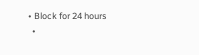• Block for 24 hours
  •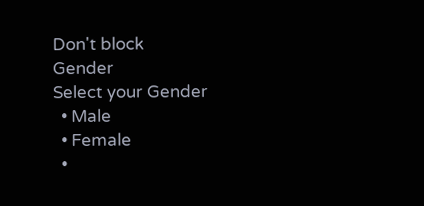Don't block
Gender
Select your Gender
  • Male
  • Female
  •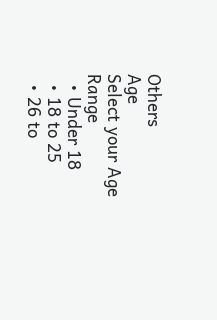Others
Age
Select your Age Range
  • Under 18
  • 18 to 25
  • 26 to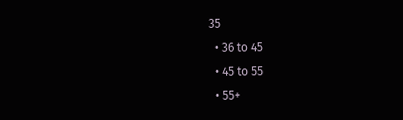35
  • 36 to 45
  • 45 to 55
  • 55+